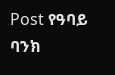Post የዓባይ ባንክ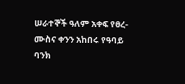ሠራተኞች ዓለም አቀፍ የፀረ-ሙስና ቀንን አከበሩ የዓባይ ባንክ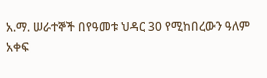አ.ማ. ሠራተኞች በየዓመቱ ህዳር 30 የሚከበረውን ዓለም አቀፍ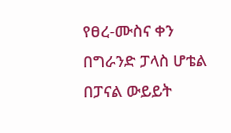የፀረ-ሙስና ቀን በግራንድ ፓላስ ሆቴል በፓናል ውይይት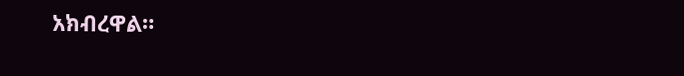አክብረዋል።